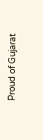Proud of Gujarat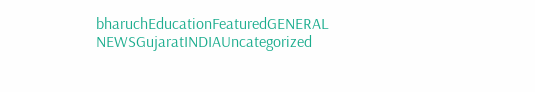bharuchEducationFeaturedGENERAL NEWSGujaratINDIAUncategorized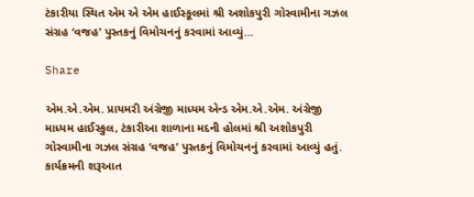ટંકારીયા સ્થિત એમ એ એમ હાઈસ્કૂલમાં શ્રી અશોકપુરી ગોસ્વામીના ગઝલ સંગ્રહ ‘વજહ’ પુસ્તકનું વિમોચનનું કરવામાં આવ્યું…

Share

એમ.એ.એમ. પ્રાયમરી અંગ્રેજી માધ્યમ એન્ડ એમ.એ.એમ. અંગ્રેજી માધ્યમ હાઈસ્કુલ, ટંકારીઆ શાળાના મદની હોલમાં શ્રી અશોકપુરી ગોસ્વામીના ગઝલ સંગ્રહ ‘વજહ’ પુસ્તકનું વિમોચનનું કરવામાં આવ્યું હતું. કાર્યક્રમની શરૂઆત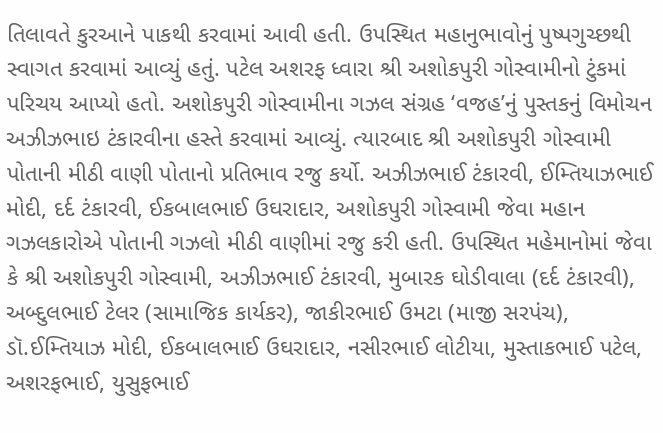તિલાવતે કુરઆને પાકથી કરવામાં આવી હતી. ઉપસ્થિત મહાનુભાવોનું પુષ્પગુચ્છથી સ્વાગત કરવામાં આવ્યું હતું. પટેલ અશરફ ધ્વારા શ્રી અશોકપુરી ગોસ્વામીનો ટુંકમાં પરિચય આપ્યો હતો. અશોકપુરી ગોસ્વામીના ગઝલ સંગ્રહ ‘વજહ’નું પુસ્તકનું વિમોચન અઝીઝભાઇ ટંકારવીના હસ્તે કરવામાં આવ્યું. ત્યારબાદ શ્રી અશોકપુરી ગોસ્વામી પોતાની મીઠી વાણી પોતાનો પ્રતિભાવ રજુ કર્યો. અઝીઝભાઈ ટંકારવી, ઈમ્તિયાઝભાઈ મોદી, દર્દ ટંકારવી, ઈકબાલભાઈ ઉઘરાદાર, અશોકપુરી ગોસ્વામી જેવા મહાન ગઝલકારોએ પોતાની ગઝલો મીઠી વાણીમાં રજુ કરી હતી. ઉપસ્થિત મહેમાનોમાં જેવા કે શ્રી અશોકપુરી ગોસ્વામી, અઝીઝભાઈ ટંકારવી, મુબારક ઘોડીવાલા (દર્દ ટંકારવી), અબ્દુલભાઈ ટેલર (સામાજિક કાર્યકર), જાકીરભાઈ ઉમટા (માજી સરપંચ), ડૉ.ઈમ્તિયાઝ મોદી, ઈકબાલભાઈ ઉઘરાદાર, નસીરભાઈ લોટીયા, મુસ્તાકભાઈ પટેલ, અશરફભાઈ, યુસુફભાઈ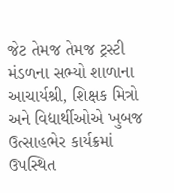જેટ તેમજ તેમજ ટ્રસ્ટી મંડળના સભ્યો શાળાના આચાર્યશ્રી, શિક્ષક મિત્રો અને વિદ્યાર્થીઓએ ખુબજ ઉત્સાહભેર કાર્યક્રમાં ઉપસ્થિત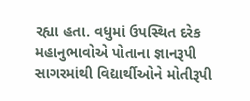રહ્યા હતા. વધુમાં ઉપસ્થિત દરેક મહાનુભાવોએ પોતાના જ્ઞાનરૂપી સાગરમાંથી વિદ્યાર્થીઓને મોતીરૂપી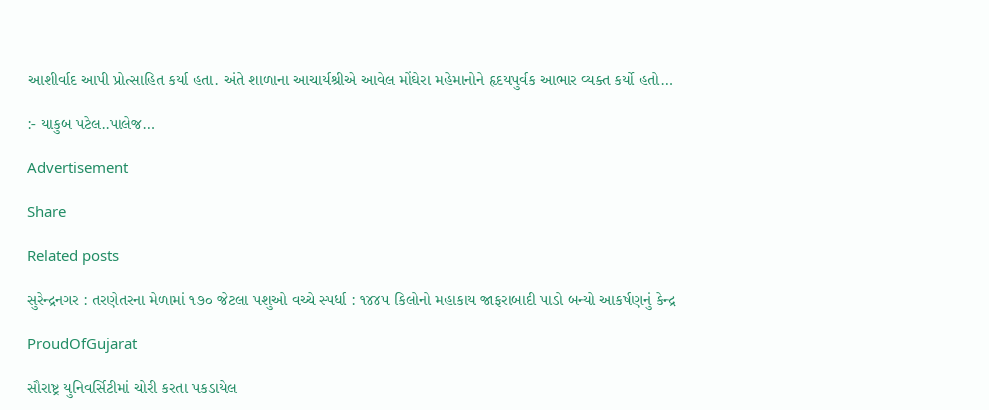આશીર્વાદ આપી પ્રોત્સાહિત કર્યા હતા. અંતે શાળાના આચાર્યશ્રીએ આવેલ મોંઘેરા મહેમાનોને હૃદયપુર્વક આભાર વ્યક્ત કર્યો હતો…

:- યાકુબ પટેલ..પાલેજ…

Advertisement

Share

Related posts

સુરેન્દ્રનગર : તરણેતરના મેળામાં ૧૭૦ જેટલા પશુઓ વચ્ચે સ્પર્ધા : ૧૪૪૫ કિલોનો મહાકાય જાફરાબાદી પાડો બન્યો આકર્ષણનું કેન્દ્ર

ProudOfGujarat

સૌરાષ્ટ્ર યુનિવર્સિટીમાં ચોરી કરતા પકડાયેલ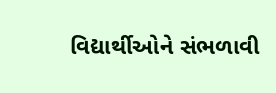વિદ્યાર્થીઓને સંભળાવી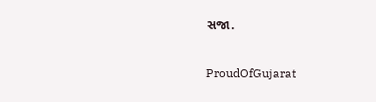સજા.

ProudOfGujarat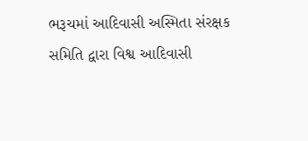ભરૂચમાં આદિવાસી અસ્મિતા સંરક્ષક સમિતિ દ્વારા વિશ્વ આદિવાસી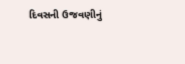દિવસની ઉજવણીનું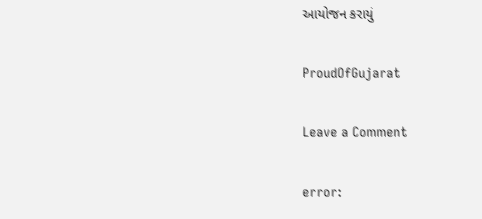આયોજન કરાયું

ProudOfGujarat

Leave a Comment

error: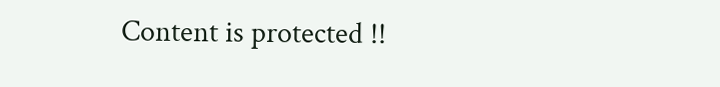Content is protected !!